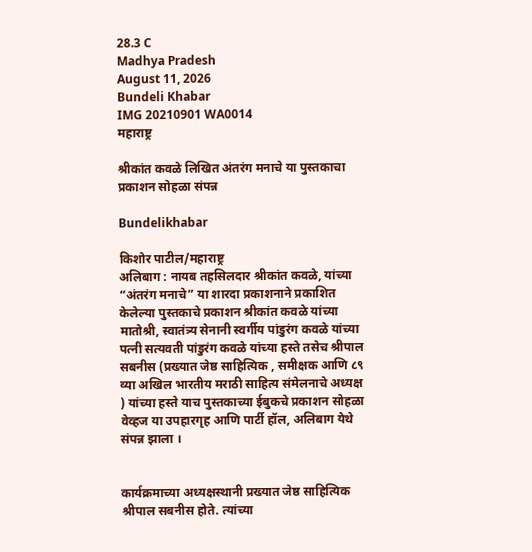28.3 C
Madhya Pradesh
August 11, 2026
Bundeli Khabar
IMG 20210901 WA0014
महाराष्ट्र

श्रीकांत कवळे लिखित अंतरंग मनाचे या पुस्तकाचा प्रकाशन सोहळा संपन्न

Bundelikhabar

किशोर पाटील/महाराष्ट्र
अलिबाग : नायब तहसिलदार श्रीकांत कवळे, यांच्या “अंतरंग मनाचे” या शारदा प्रकाशनाने प्रकाशित केलेल्या पुस्तकाचे प्रकाशन श्रीकांत कवळे यांच्या मातोश्री, स्वातंत्र्य सेनानी स्वर्गीय पांडुरंग कवळे यांच्या पत्नी सत्यवती पांडुरंग कवळे यांच्या हस्ते तसेच श्रीपाल सबनीस (प्रख्यात जेष्ठ साहित्यिक , समीक्षक आणि ८९ व्या अखिल भारतीय मराठी साहित्य संमेलनाचे अध्यक्ष ) यांच्या हस्ते याच पुस्तकाच्या ईबुकचे प्रकाशन सोहळा वेव्हज या उपहारगृह आणि पार्टी हॉल, अलिबाग येथे संपन्न झाला ।


कार्यक्रमाच्या अध्यक्षस्थानी प्रख्यात जेष्ठ साहित्यिक श्रीपाल सबनीस होते. त्यांच्या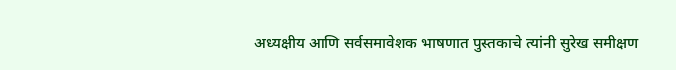अध्यक्षीय आणि सर्वसमावेशक भाषणात पुस्तकाचे त्यांनी सुरेख समीक्षण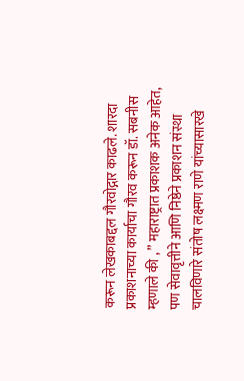करून लेखकाबद्दल गौरवोद्गार काढले. शारदा प्रकाशनाच्या कार्याचा गौरव करून डॉ. सबनीस म्हणाले की , ” महाराष्ट्रात प्रकाशक अनेक आहेत, पण सेवावृत्तीने आणि निष्ठेने प्रकाशन संस्था चालविणारे संतोष लक्ष्मण राणे यांच्यासारखे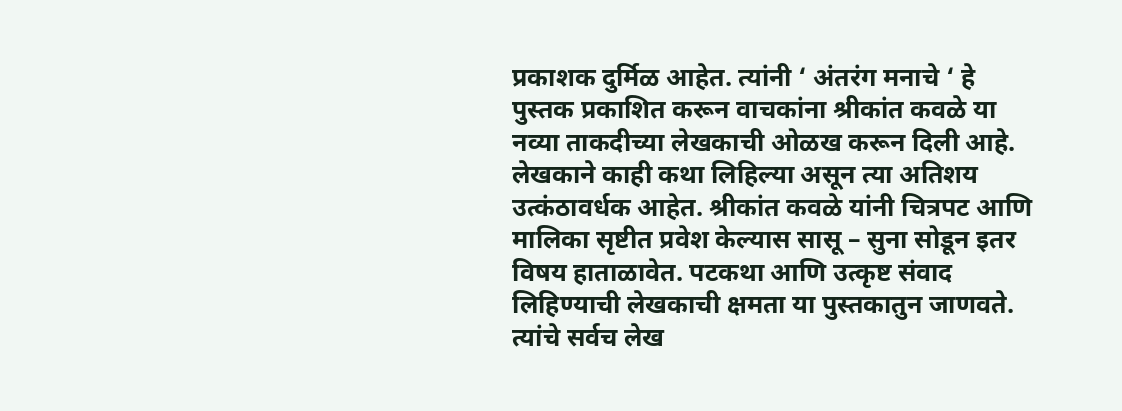प्रकाशक दुर्मिळ आहेत. त्यांनी ‘ अंतरंग मनाचे ‘ हे पुस्तक प्रकाशित करून वाचकांना श्रीकांत कवळे या नव्या ताकदीच्या लेखकाची ओळख करून दिली आहे. लेखकाने काही कथा लिहिल्या असून त्या अतिशय उत्कंठावर्धक आहेत. श्रीकांत कवळे यांनी चित्रपट आणि मालिका सृष्टीत प्रवेश केल्यास सासू – सुना सोडून इतर विषय हाताळावेत. पटकथा आणि उत्कृष्ट संवाद लिहिण्याची लेखकाची क्षमता या पुस्तकातुन जाणवते. त्यांचे सर्वच लेख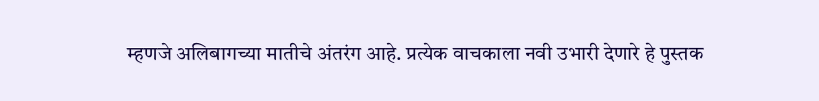म्हणजे अलिबागच्या मातीचे अंतरंग आहे. प्रत्येक वाचकाला नवी उभारी देणारे हे पुस्तक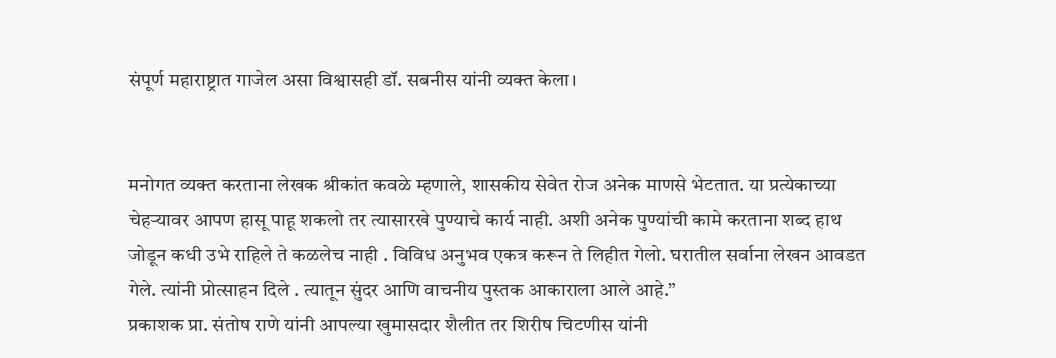संपूर्ण महाराष्ट्रात गाजेल असा विश्वासही डॉ. सबनीस यांनी व्यक्त केला।


मनोगत व्यक्त करताना लेखक श्रीकांत कवळे म्हणाले, शासकीय सेवेत रोज अनेक माणसे भेटतात. या प्रत्येकाच्या चेहऱ्यावर आपण हासू पाहू शकलो तर त्यासारखे पुण्याचे कार्य नाही. अशी अनेक पुण्यांची कामे करताना शब्द हाथ जोडून कधी उभे राहिले ते कळलेच नाही . विविध अनुभव एकत्र करून ते लिहीत गेलो. घरातील सर्वाना लेखन आवडत गेले. त्यांनी प्रोत्साहन दिले . त्यातून सुंदर आणि वाचनीय पुस्तक आकाराला आले आहे.”
प्रकाशक प्रा. संतोष राणे यांनी आपल्या खुमासदार शैलीत तर शिरीष चिटणीस यांनी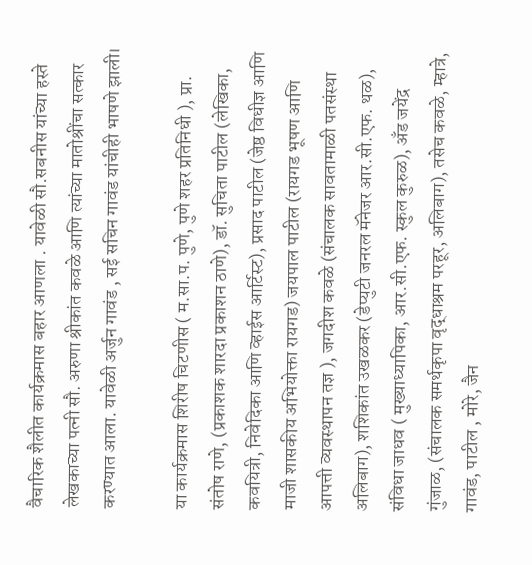वैचारिक शैलीत कार्यक्रमास बहार आणला . यावेळी सौ.सबनीस यांच्या हस्ते लेखकाच्या पत्नी सौ. अरुणा श्रीकांत कवळे आणि त्यांच्या मातोश्रींचा सत्कार करण्यात आला. यावेळी अर्जुन गावंड , सई सचिन गावंड यांचीही भाषणे झाली।

या कार्यक्रमास शिरीष चिटणीस ( म.सा.प. पुणे, पुणे शहर प्रतिनिधी ), प्रा. संतोष राणे, (प्रकाशक शारदा प्रकाशन ठाणे), डॉ. सुचिता पाटील (लेखिका, कवयित्री, निवेदिका आणि व्हाईस आर्टिस्ट), प्रसाद पाटील (जेष्ठ विधीज्ञ आणि माजी शासकीय अभियोक्ता रायगड) जयपाल पाटील (रायगड भूषण आणि आपत्ती व्यवस्थापन तज्ञ ), जगदीश कवळे (संचालक सावतामाळी पतसंस्था अलिबाग), शशिकांत उखळकर (डेप्युटी जनरल मॅनेजर आर.सी.एफ. थळ), संविधा जाधव ( मुख्याध्यापिका, आर.सी.एफ. स्कुल कुरुळ), अँड जयेंद्र गुंजाळ, (संचालक समर्थकृपा वृद्धाश्रम परहूर, अलिबाग), तसेच कवळे, म्हात्रे, गावंड, पाटील , मोरे, जैन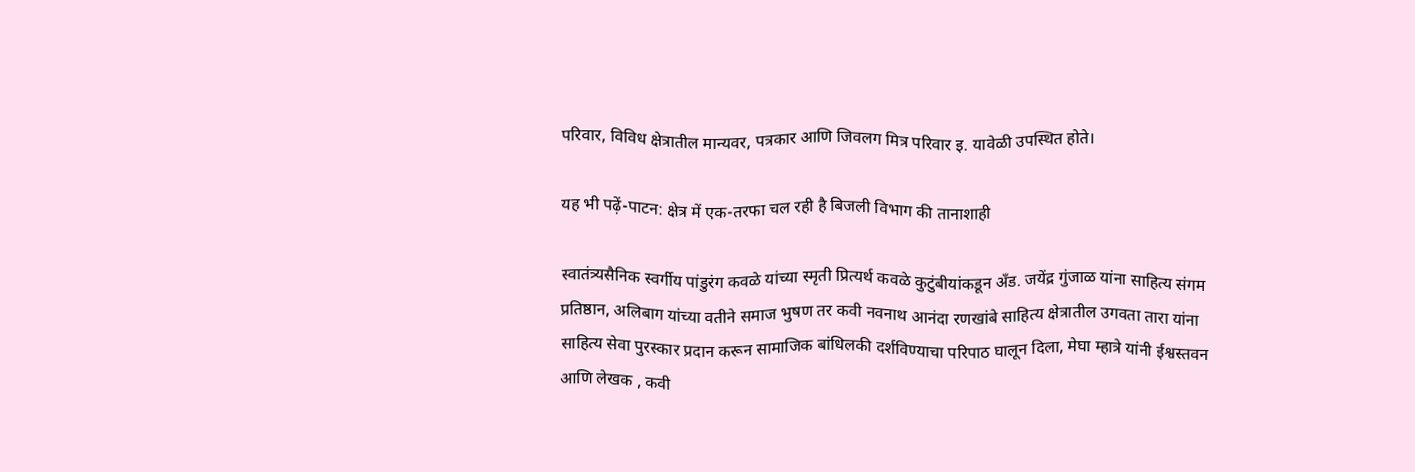परिवार, विविध क्षेत्रातील मान्यवर, पत्रकार आणि जिवलग मित्र परिवार इ. यावेळी उपस्थित होते।

यह भी पढ़ें-पाटन: क्षेत्र में एक-तरफा चल रही है बिजली विभाग की तानाशाही

स्वातंत्र्यसैनिक स्वर्गीय पांडुरंग कवळे यांच्या स्मृती प्रित्यर्थ कवळे कुटुंबीयांकडून अँड. जयेंद्र गुंजाळ यांना साहित्य संगम प्रतिष्ठान, अलिबाग यांच्या वतीने समाज भुषण तर कवी नवनाथ आनंदा रणखांबे साहित्य क्षेत्रातील उगवता तारा यांना साहित्य सेवा पुरस्कार प्रदान करून सामाजिक बांधिलकी दर्शविण्याचा परिपाठ घालून दिला, मेघा म्हात्रे यांनी ईश्वस्तवन आणि लेखक , कवी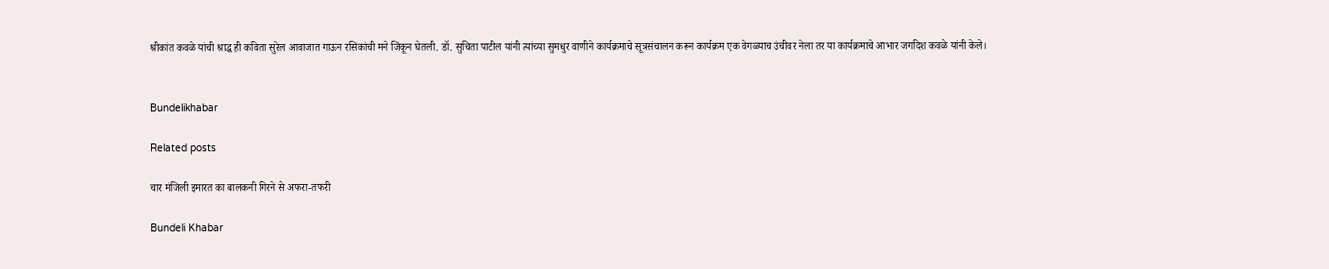श्रीकांत कवळे यांची श्राद्ध ही कविता सुरेल आवाजात गाऊन रसिकांची मने जिंकून घेतली. डॉ. सुचिता पाटील यांनी त्यांच्या सुमधुर वाणीने कार्यक्रमाचे सूत्रसंचालन करून कार्यक्रम एक वेगळ्याच उंचीवर नेला तर या कार्यक्रमाचे आभार जगदिश कवळे यांनी केले।


Bundelikhabar

Related posts

चार मंजिली इमारत का बालकनी गिरने से अफरा-तफरी

Bundeli Khabar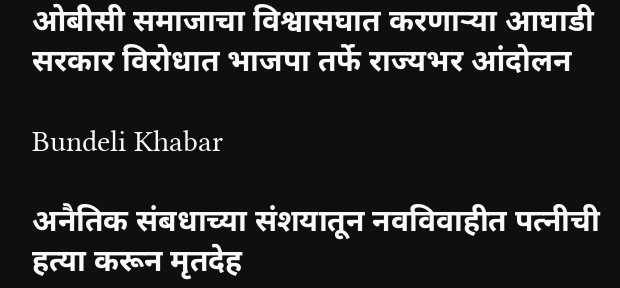ओबीसी समाजाचा विश्वासघात करणाऱ्या आघाडी सरकार विरोधात भाजपा तर्फे राज्यभर आंदोलन

Bundeli Khabar

अनैतिक संबधाच्या संशयातून नवविवाहीत पत्नीची हत्या करून मृतदेह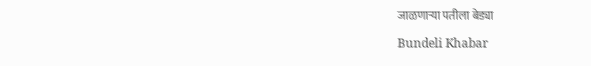जाळणाऱ्या पतीला बेड्या

Bundeli Khabar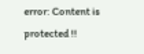error: Content is protected !!